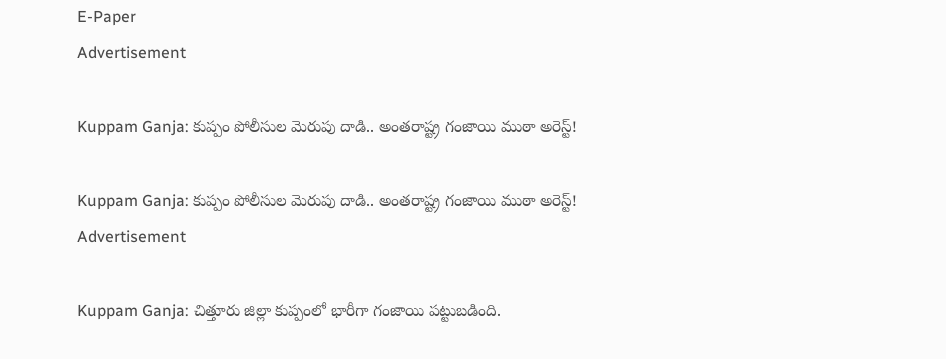E-Paper
Advertisement

Kuppam Ganja: కుప్పం పోలీసుల మెరుపు దాడి.. అంతరాష్ట్ర గంజాయి ముఠా అరెస్ట్!

Kuppam Ganja: కుప్పం పోలీసుల మెరుపు దాడి.. అంతరాష్ట్ర గంజాయి ముఠా అరెస్ట్!
Advertisement

Kuppam Ganja: చిత్తూరు జిల్లా కుప్పంలో భారీగా గంజాయి పట్టుబడింది.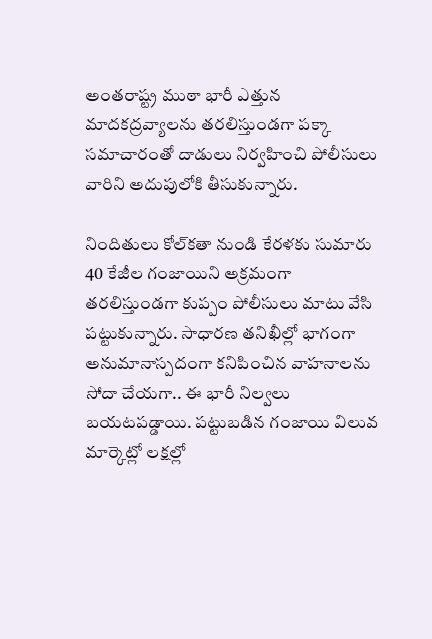అంతరాష్ట్ర ముఠా భారీ ఎత్తున మాదకద్రవ్యాలను తరలిస్తుండగా పక్కా సమాచారంతో దాడులు నిర్వహించి పోలీసులు వారిని అదుపులోకి తీసుకున్నారు.

నిందితులు కోల్‌కతా నుండి కేరళకు సుమారు 40 కేజీల గంజాయిని అక్రమంగా తరలిస్తుండగా కుప్పం పోలీసులు మాటు వేసి పట్టుకున్నారు. సాధారణ తనిఖీల్లో భాగంగా అనుమానాస్పదంగా కనిపించిన వాహనాలను సోదా చేయగా.. ఈ భారీ నిల్వలు బయటపడ్డాయి. పట్టుబడిన గంజాయి విలువ మార్కెట్లో లక్షల్లో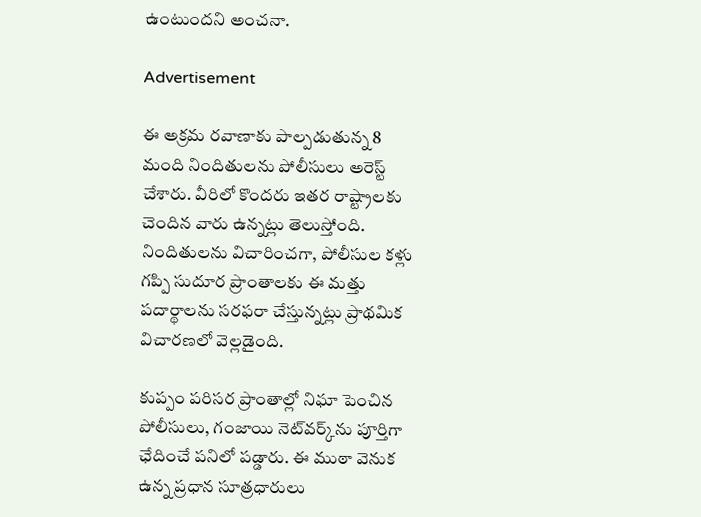ఉంటుందని అంచనా.

Advertisement

ఈ అక్రమ రవాణాకు పాల్పడుతున్న 8 మంది నిందితులను పోలీసులు అరెస్ట్ చేశారు. వీరిలో కొందరు ఇతర రాష్ట్రాలకు చెందిన వారు ఉన్నట్లు తెలుస్తోంది. నిందితులను విచారించగా, పోలీసుల కళ్లు గప్పి సుదూర ప్రాంతాలకు ఈ మత్తు పదార్థాలను సరఫరా చేస్తున్నట్లు ప్రాథమిక విచారణలో వెల్లడైంది.

కుప్పం పరిసర ప్రాంతాల్లో నిఘా పెంచిన పోలీసులు, గంజాయి నెట్‌వర్క్‌ను పూర్తిగా ఛేదించే పనిలో పడ్డారు. ఈ ముఠా వెనుక ఉన్న ప్రధాన సూత్రధారులు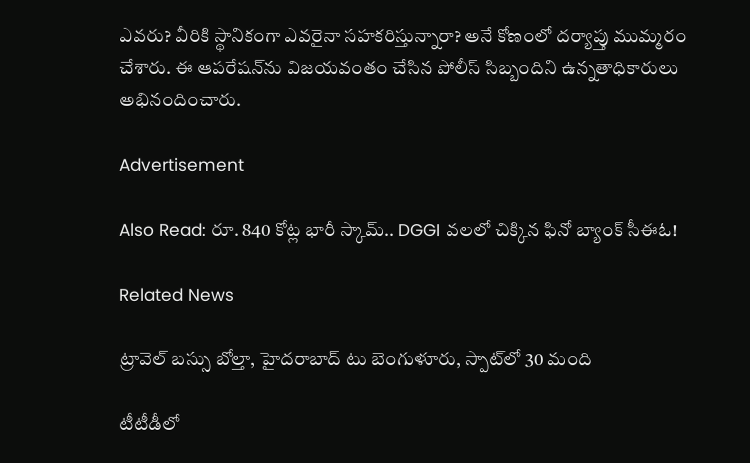ఎవరు? వీరికి స్థానికంగా ఎవరైనా సహకరిస్తున్నారా? అనే కోణంలో దర్యాప్తు ముమ్మరం చేశారు. ఈ ఆపరేషన్‌ను విజయవంతం చేసిన పోలీస్ సిబ్బందిని ఉన్నతాధికారులు అభినందించారు.

Advertisement

Also Read: రూ. 840 కోట్ల భారీ స్కామ్.. DGGI వలలో చిక్కిన ఫినో బ్యాంక్ సీఈఓ!

Related News

ట్రావెల్ బస్సు బోల్తా, హైదరాబాద్ టు బెంగుళూరు, స్పాట్‌లో 30 మంది

టీటీడీలో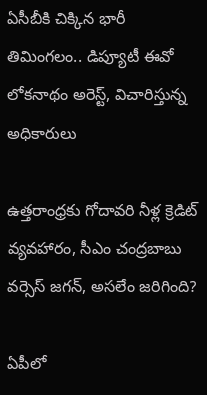ఏసీబీకి చిక్కిన భారీ తిమింగలం.. డిప్యూటీ ఈవో లోకనాథం అరెస్ట్, విచారిస్తున్న అధికారులు

ఉత్తరాంధ్రకు గోదావరి నీళ్ల క్రెడిట్ వ్యవహారం, సీఎం చంద్రబాబు వర్సెస్ జగన్, అసలేం జరిగింది?

ఏపీలో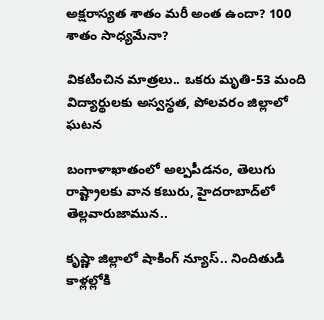అక్షరాస్యత శాతం మరీ అంత ఉందా? 100 శాతం సాధ్యమేనా?

వికటించిన మాత్రలు.. ఒకరు మృతి-53 మంది విద్యార్థులకు అస్వస్థత, పోలవరం జిల్లాలో ఘటన

బంగాళాఖాతంలో అల్పపీడనం, తెలుగు రాష్ట్రాలకు వాన కబురు, హైదరాబాద్‌లో తెల్లవారుజామున..

కృష్ణా జిల్లాలో షాకింగ్ న్యూస్.. నిందితుడి కాళ్లల్లోకి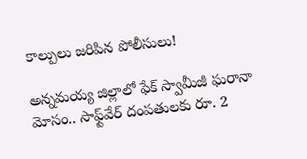కాల్పులు జరిపిన పోలీసులు!

అన్నమయ్య జిల్లాలో ఫేక్ స్వామీజీ ఘరానా మోసం.. సాఫ్ట్‌వేర్ దంపతులకు రూ. 2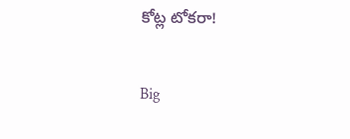కోట్ల టోకరా!

Big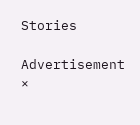Stories

Advertisement
×